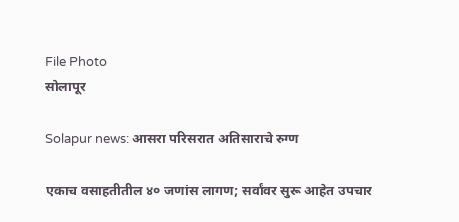File Photo
सोलापूर

Solapur news: आसरा परिसरात अतिसाराचे रुग्ण

एकाच वसाहतीतील ४० जणांस लागण; सर्वांवर सुरू आहेत उपचार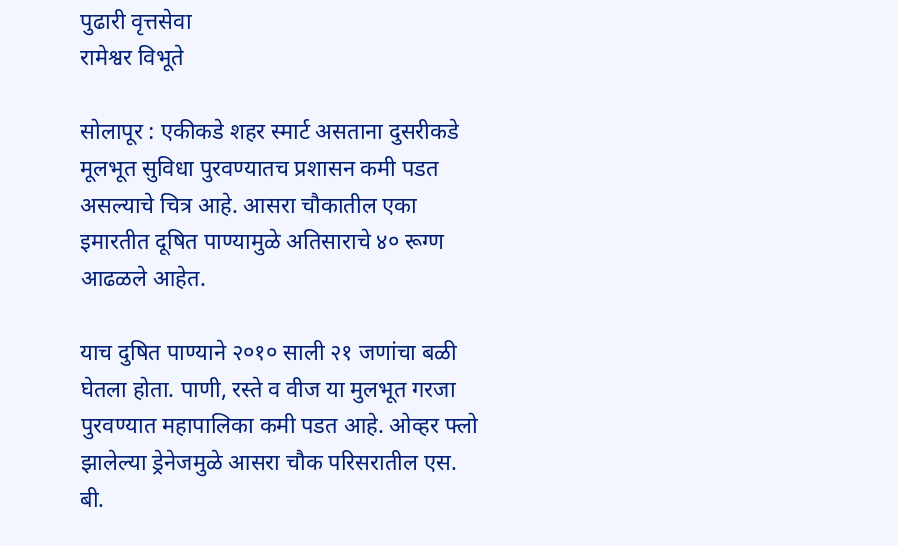पुढारी वृत्तसेवा
रामेश्वर विभूते

सोलापूर : एकीकडे शहर स्मार्ट असताना दुसरीकडे मूलभूत सुविधा पुरवण्यातच प्रशासन कमी पडत असल्याचे चित्र आहे. आसरा चौकातील एका इमारतीत दूषित पाण्यामुळे अतिसाराचे ४० रूग्ण आढळले आहेत.

याच दुषित पाण्याने २०१० साली २१ जणांचा बळी घेतला होता. पाणी, रस्ते व वीज या मुलभूत गरजा पुरवण्यात महापालिका कमी पडत आहे. ओव्हर फ्लो झालेल्या ड्रेनेजमुळे आसरा चौक परिसरातील एस. बी.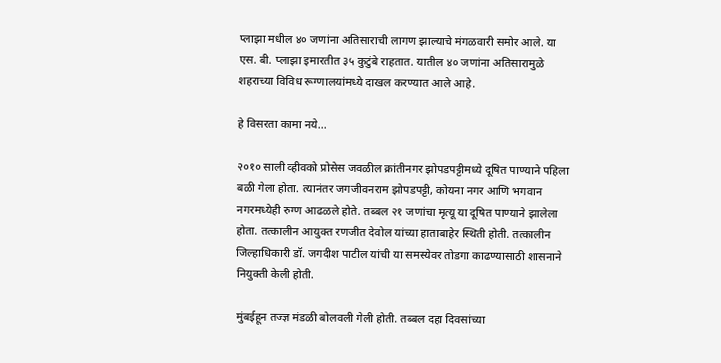प्लाझा मधील ४० जणांना अतिसाराची लागण झाल्याचे मंगळवारी समोर आले. या एस. बी. प्लाझा इमारतीत ३५ कुटुंबे राहतात. यातील ४० जणांना अतिसारामुळे शहराच्या विविध रूग्णालयांमध्ये दाखल करण्यात आले आहे.

हे विसरता कामा नये...

२०१० साली व्हीवको प्रोसेस जवळील क्रांतीनगर झोपडपट्टीमध्ये दूषित पाण्याने पहिला बळी गेला होता. त्यानंतर जगजीवनराम झोपडपट्टी, कोयना नगर आणि भगवान नगरमध्येही रुग्ण आढळले होते. तब्बल २१ जणांचा मृत्यू या दूषित पाण्याने झालेला होता. तत्कालीन आयुक्त रणजीत देवोल यांच्या हाताबाहेर स्थिती होती. तत्कालीन जिल्हाधिकारी डॉ. जगदीश पाटील यांची या समस्येवर तोडगा काढण्यासाठी शासनाने नियुक्ती केली होती.

मुंबईहून तज्ज्ञ मंडळी बोलवली गेली होती. तब्बल दहा दिवसांच्या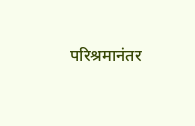परिश्रमानंतर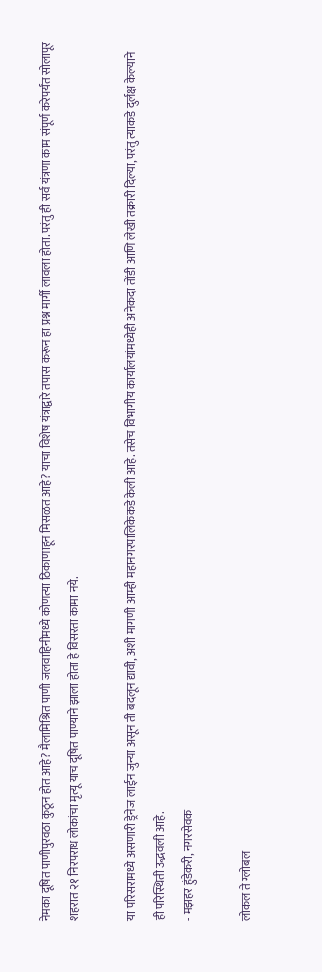नेमका दूषित पाणीपुरवठा कुठून होत आहे? मैलामिश्रित पाणी जलवाहिनीमध्ये कोणत्या ठिकाणाहून मिसळत आहे? याचा विशेष यंत्राद्वारे तपास करून हा प्रश्न मार्गी लावला होता. परंतु ही सर्व यंत्रणा काम संपूर्ण करेपर्यंत सोलापूर शहरात २१ निरपराध लोकांचा मृत्यू याच दूषित पाण्याने झाला होता हे विसरता कामा नये.

या परिसरामध्ये असणारी ड्रेनेज लाईन जुन्या असून ती बदलून द्यावी, अशी मागणी आम्ही महानगरपालिकेकडे केली आहे. तसेच विभागीय कार्यालयांमध्येही अनेकदा तोंडी आणि लेखी तक्रारी दिल्या, परंतु त्याकडे दुर्लक्ष केल्याने ही परिस्थिती उद्भवली आहे.
- मझहर हुंडेकरी, नगरसेवक

लोकल ते ग्लोबल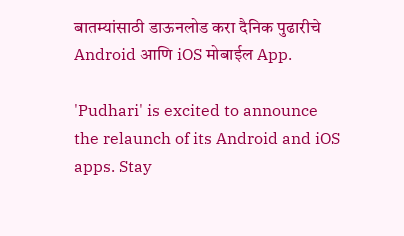बातम्यांसाठी डाऊनलोड करा दैनिक पुढारीचे Android आणि iOS मोबाईल App.

'Pudhari' is excited to announce the relaunch of its Android and iOS apps. Stay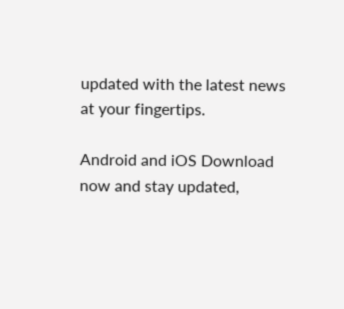updated with the latest news at your fingertips.

Android and iOS Download now and stay updated,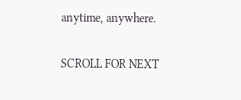anytime, anywhere.

SCROLL FOR NEXT